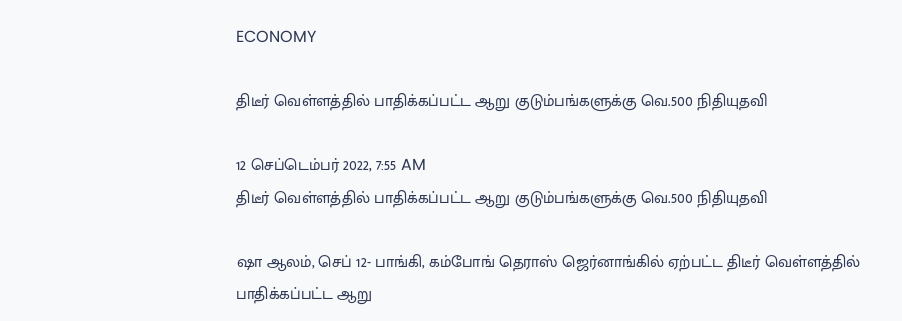ECONOMY

திடீர் வெள்ளத்தில் பாதிக்கப்பட்ட ஆறு குடும்பங்களுக்கு வெ.500 நிதியுதவி

12 செப்டெம்பர் 2022, 7:55 AM
திடீர் வெள்ளத்தில் பாதிக்கப்பட்ட ஆறு குடும்பங்களுக்கு வெ.500 நிதியுதவி

ஷா ஆலம், செப் 12- பாங்கி, கம்போங் தெராஸ் ஜெர்னாங்கில் ஏற்பட்ட திடீர் வெள்ளத்தில் பாதிக்கப்பட்ட ஆறு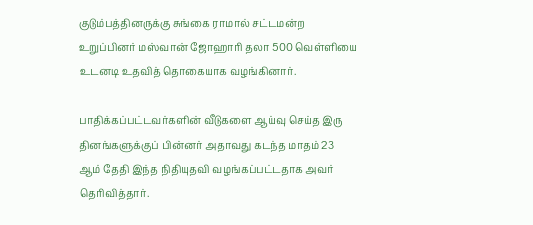குடும்பத்தினருக்கு சுங்கை ராமால் சட்டமன்ற உறுப்பினர் மஸ்வான் ஜோஹாரி தலா 500 வெள்ளியை உடனடி உதவித் தொகையாக வழங்கினார்.

பாதிக்கப்பட்டவர்களின் வீடுகளை ஆய்வு செய்த இரு தினங்களுக்குப் பின்னர் அதாவது கடந்த மாதம் 23 ஆம் தேதி இந்த நிதியுதவி வழங்கப்பட்டதாக அவர் தெரிவித்தார்.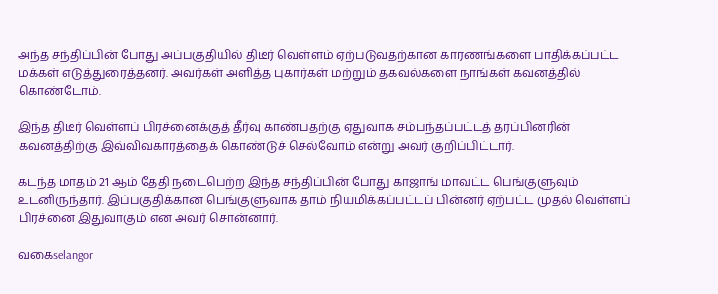அந்த சந்திப்பின் போது அப்பகுதியில் திடீர் வெள்ளம் ஏற்படுவதற்கான காரணங்களை பாதிக்கப்பட்ட மக்கள் எடுத்துரைத்தனர். அவர்கள் அளித்த புகார்கள் மற்றும் தகவல்களை நாங்கள் கவனத்தில் கொண்டோம்.

இந்த திடீர் வெள்ளப் பிரச்னைக்குத் தீர்வு காண்பதற்கு ஏதுவாக சம்பந்தப்பட்டத் தரப்பினரின் கவனத்திற்கு இவ்விவகாரத்தைக் கொண்டுச் செல்வோம் என்று அவர் குறிப்பிட்டார்.

கடந்த மாதம் 21 ஆம் தேதி நடைபெற்ற இந்த சந்திப்பின் போது காஜாங் மாவட்ட பெங்குளுவும் உடனிருந்தார். இப்பகுதிக்கான பெங்குளுவாக தாம் நியமிக்கப்பட்டப் பின்னர் ஏற்பட்ட முதல் வெள்ளப் பிரச்னை இதுவாகும் என அவர் சொன்னார்.

வகைselangor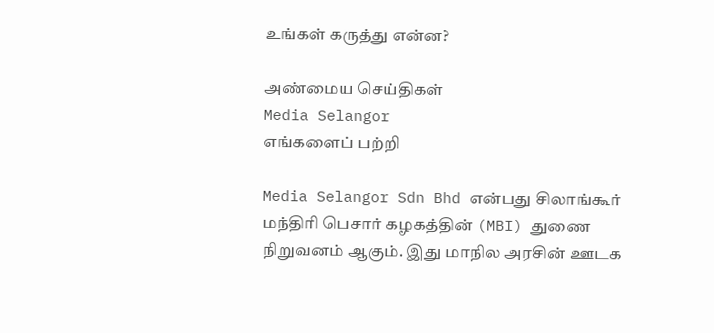உங்கள் கருத்து என்ன?

அண்மைய செய்திகள்
Media Selangor
எங்களைப் பற்றி

Media Selangor Sdn Bhd என்பது சிலாங்கூர் மந்திரி பெசார் கழகத்தின் (MBI) துணை நிறுவனம் ஆகும். இது மாநில அரசின் ஊடக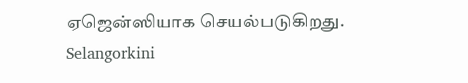ஏஜென்ஸியாக செயல்படுகிறது. Selangorkini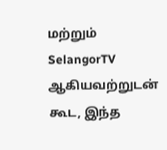மற்றும் SelangorTV ஆகியவற்றுடன் கூட, இந்த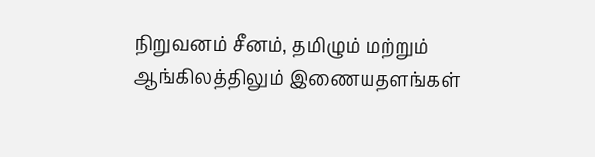நிறுவனம் சீனம், தமிழும் மற்றும் ஆங்கிலத்திலும் இணையதளங்கள்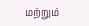மற்றும்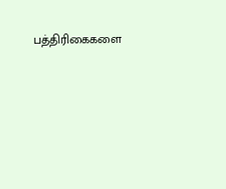பத்திரிகைகளை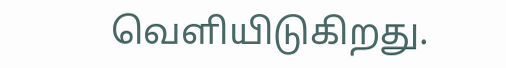வெளியிடுகிறது.